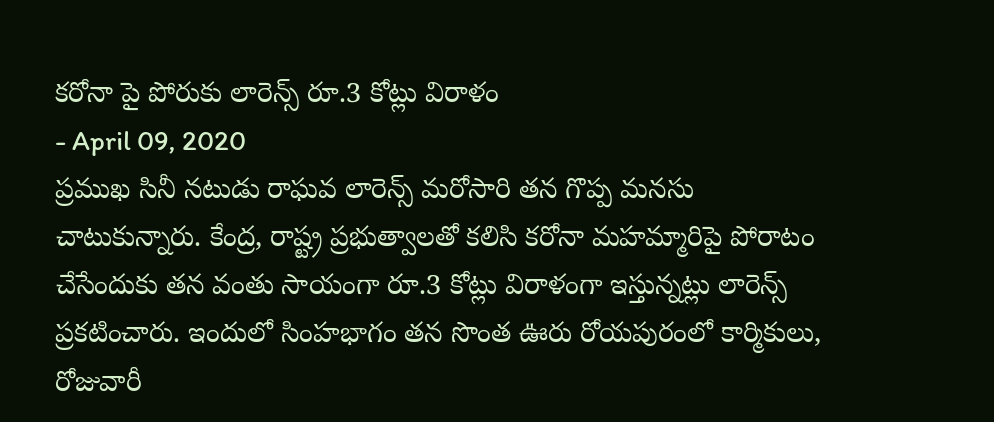కరోనా పై పోరుకు లారెన్స్ రూ.3 కోట్లు విరాళం
- April 09, 2020
ప్రముఖ సినీ నటుడు రాఘవ లారెన్స్ మరోసారి తన గొప్ప మనసు చాటుకున్నారు. కేంద్ర, రాష్ట్ర ప్రభుత్వాలతో కలిసి కరోనా మహమ్మారిపై పోరాటం చేసేందుకు తన వంతు సాయంగా రూ.3 కోట్లు విరాళంగా ఇస్తున్నట్లు లారెన్స్ ప్రకటించారు. ఇందులో సింహభాగం తన సొంత ఊరు రోయపురంలో కార్మికులు, రోజువారీ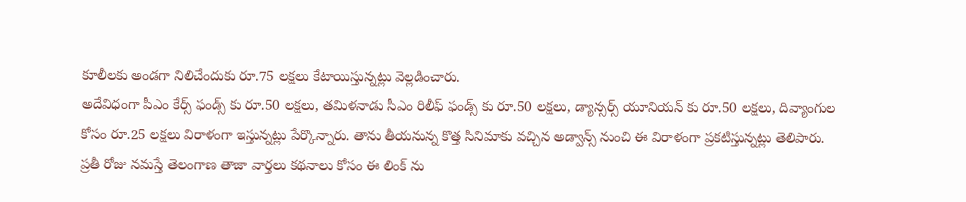కూలీలకు అండగా నిలిచేందుకు రూ.75 లక్షలు కేటాయిస్తున్నట్లు వెల్లడించారు.
అదేవిధంగా పీఎం కేర్స్ ఫండ్స్ కు రూ.50 లక్షలు, తమిళనాడు సీఎం రిలీఫ్ ఫండ్స్ కు రూ.50 లక్షలు, డ్యాన్సర్స్ యూనియన్ కు రూ.50 లక్షలు, దివ్యాంగుల కోసం రూ.25 లక్షలు విరాళంగా ఇస్తున్నట్లు పేర్కొన్నారు. తాను తీయనున్న కొత్త సినిమాకు వచ్చిన అడ్వాన్స్ నుంచి ఈ విరాళంగా ప్రకటిస్తున్నట్లు తెలిపారు.
ప్రతీ రోజు నమస్తే తెలంగాణ తాజా వార్తలు కథనాలు కోసం ఈ లింక్ ను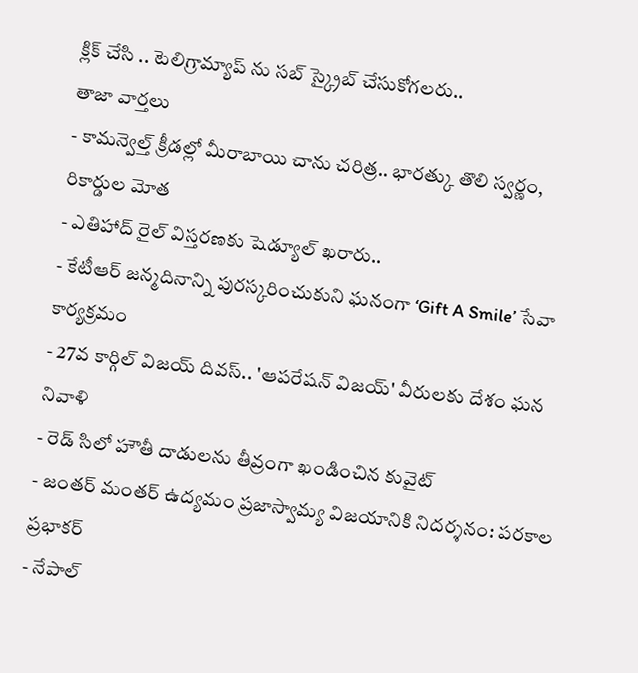క్లిక్ చేసి .. టెలిగ్రామ్యాప్ ను సబ్ స్క్రైబ్ చేసుకోగలరు..
తాజా వార్తలు
- కామన్వెల్త్ క్రీడల్లో మీరాబాయి చాను చరిత్ర.. భారత్కు తొలి స్వర్ణం, రికార్డుల మోత
- ఎతిహాద్ రైల్ విస్తరణకు షెడ్యూల్ ఖరారు..
- కేటీఆర్ జన్మదినాన్ని పురస్కరించుకుని ఘనంగా ‘Gift A Smile’ సేవా కార్యక్రమం
- 27వ కార్గిల్ విజయ్ దివస్.. 'ఆపరేషన్ విజయ్' వీరులకు దేశం ఘన నివాళి
- రెడ్ సిలో హౌతీ దాడులను తీవ్రంగా ఖండించిన కువైట్
- జంతర్ మంతర్ ఉద్యమం ప్రజాస్వామ్య విజయానికి నిదర్శనం: పరకాల ప్రభాకర్
- నేపాల్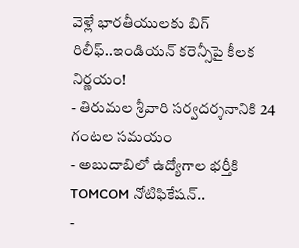వెళ్లే భారతీయులకు బిగ్ రిలీఫ్..ఇండియన్ కరెన్సీపై కీలక నిర్ణయం!
- తిరుమల శ్రీవారి సర్వదర్శనానికి 24 గంటల సమయం
- అబుదాబిలో ఉద్యోగాల భర్తీకి TOMCOM నోటిఫికేషన్..
-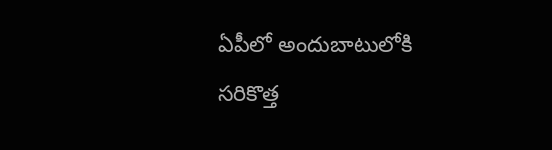ఏపీలో అందుబాటులోకి సరికొత్త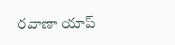రవాణా యాప్